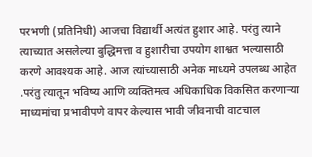परभणी (प्रतिनिधी) आजचा विद्यार्थी अत्यंत हुशार आहे. परंतु त्याने त्याच्यात असलेल्या बुद्धिमत्ता व हुशारीचा उपयोग शाश्वत भल्यासाठी करणे आवश्यक आहे. आज त्यांच्यासाठी अनेक माध्यमे उपलब्ध आहेत .परंतु त्यातून भविष्य आणि व्यक्तिमत्व अधिकाधिक विकसित करणाऱ्या माध्यमांचा प्रभावीपणे वापर केल्यास भावी जीवनाची वाटचाल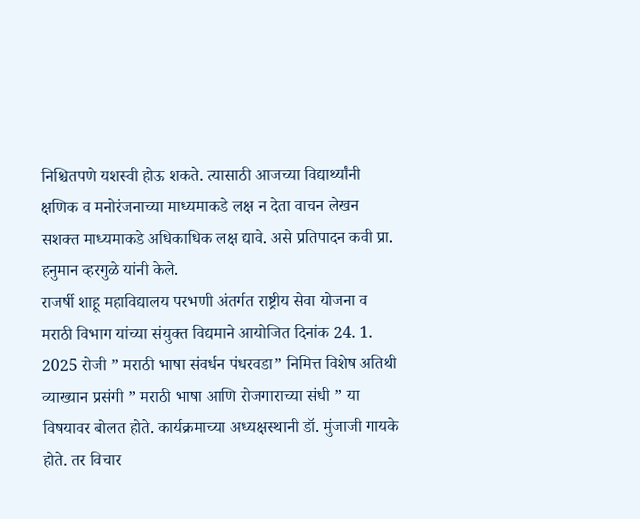निश्चितपणे यशस्वी होऊ शकते. त्यासाठी आजच्या विद्यार्थ्यांनी क्षणिक व मनोरंजनाच्या माध्यमाकडे लक्ष न देता वाचन लेखन सशक्त माध्यमाकडे अधिकाधिक लक्ष द्यावे. असे प्रतिपादन कवी प्रा. हनुमान व्हरगुळे यांनी केले.
राजर्षी शाहू महाविद्यालय परभणी अंतर्गत राष्ट्रीय सेवा योजना व मराठी विभाग यांच्या संयुक्त विद्यमाने आयोजित दिनांक 24. 1. 2025 रोजी ” मराठी भाषा संवर्धन पंधरवडा” निमित्त विशेष अतिथी व्याख्यान प्रसंगी ” मराठी भाषा आणि रोजगाराच्या संधी ” या विषयावर बोलत होते. कार्यक्रमाच्या अध्यक्षस्थानी डॉ. मुंजाजी गायके होते. तर विचार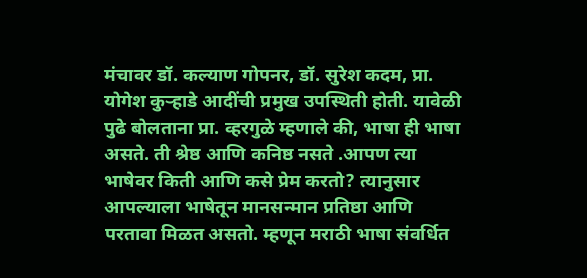मंचावर डॉ. कल्याण गोपनर, डॉ. सुरेश कदम, प्रा. योगेश कुऱ्हाडे आदींची प्रमुख उपस्थिती होती. यावेळी पुढे बोलताना प्रा. व्हरगुळे म्हणाले की, भाषा ही भाषा असते. ती श्रेष्ठ आणि कनिष्ठ नसते .आपण त्या भाषेवर किती आणि कसे प्रेम करतो? त्यानुसार आपल्याला भाषेतून मानसन्मान प्रतिष्ठा आणि परतावा मिळत असतो. म्हणून मराठी भाषा संवर्धित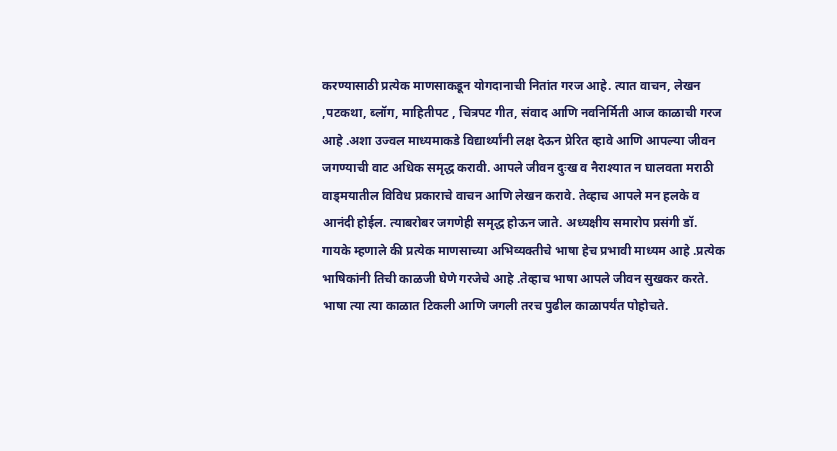करण्यासाठी प्रत्येक माणसाकडून योगदानाची नितांत गरज आहे. त्यात वाचन, लेखन ,पटकथा, ब्लॉग, माहितीपट , चित्रपट गीत, संवाद आणि नवनिर्मिती आज काळाची गरज आहे .अशा उज्वल माध्यमाकडे विद्यार्थ्यांनी लक्ष देऊन प्रेरित व्हावे आणि आपल्या जीवन जगण्याची वाट अधिक समृद्ध करावी. आपले जीवन दुःख व नैराश्यात न घालवता मराठी वाड्मयातील विविध प्रकाराचे वाचन आणि लेखन करावे. तेव्हाच आपले मन हलके व आनंदी होईल. त्याबरोबर जगणेही समृद्ध होऊन जाते. अध्यक्षीय समारोप प्रसंगी डॉ. गायके म्हणाले की प्रत्येक माणसाच्या अभिव्यक्तीचे भाषा हेच प्रभावी माध्यम आहे .प्रत्येक भाषिकांनी तिची काळजी घेणे गरजेचे आहे .तेव्हाच भाषा आपले जीवन सुखकर करते. भाषा त्या त्या काळात टिकली आणि जगली तरच पुढील काळापर्यंत पोहोचते.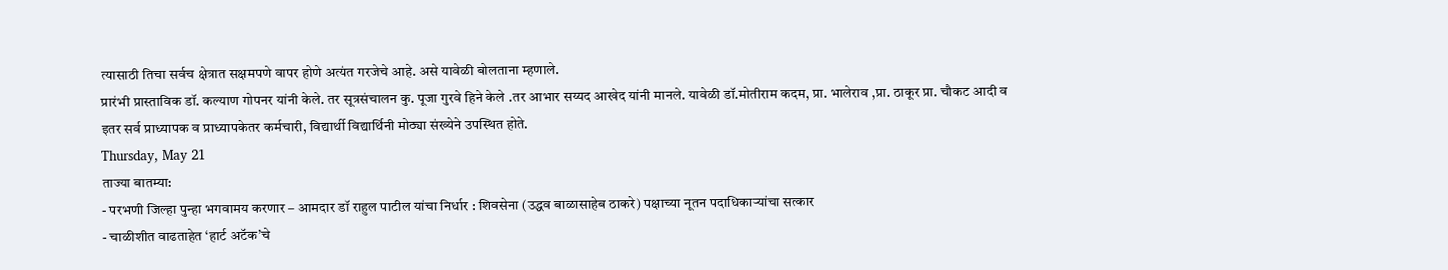त्यासाठी तिचा सर्वच क्षेत्रात सक्षमपणे वापर होणे अत्यंत गरजेचे आहे. असे यावेळी बोलताना म्हणाले.
प्रारंभी प्रास्ताविक डॉ. कल्याण गोपनर यांनी केले. तर सूत्रसंचालन कु. पूजा गुरवे हिने केले .तर आभार सय्यद आखेद यांनी मानले. यावेळी डॉ.मोतीराम कदम, प्रा. भालेराव ,प्रा. ठाकूर प्रा. चौकट आदी व इतर सर्व प्राध्यापक व प्राध्यापकेतर कर्मचारी, विद्यार्थी विद्यार्थिनी मोठ्या संख्येने उपस्थित होते.
Thursday, May 21
ताज्या बातम्या:
- परभणी जिल्हा पुन्हा भगवामय करणार – आमदार डॉ राहुल पाटील यांचा निर्धार : शिवसेना (उद्धव बाळासाहेब ठाकरे) पक्षाच्या नूतन पदाधिकाऱ्यांचा सत्कार
- चाळीशीत वाढताहेत ‘हार्ट अटॅक’चे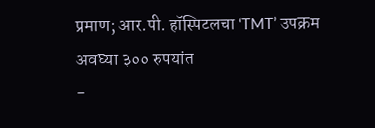प्रमाण; आर.पी. हॉस्पिटलचा ‘TMT’ उपक्रम अवघ्या ३०० रुपयांत
-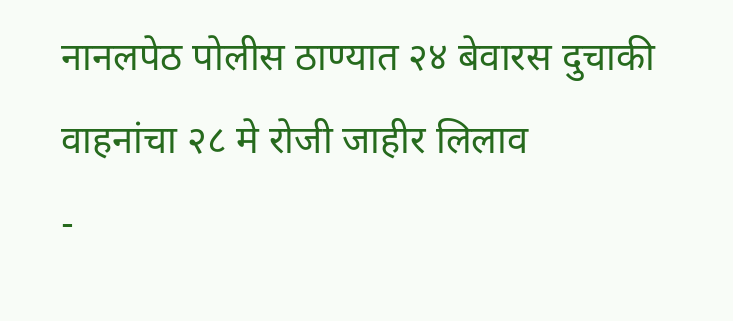नानलपेठ पोलीस ठाण्यात २४ बेवारस दुचाकी वाहनांचा २८ मे रोजी जाहीर लिलाव
-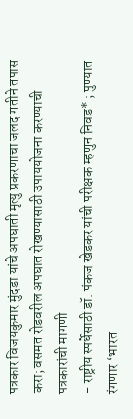पत्रकार विजयकुमार मुंदडा यांचे अपघाती मृत्यु प्रकरणाचा जलद गतीने तपास करा; वसमत रोडवरील अपघात रोखण्यासाठी उपाययोजना करण्याची पत्रकारांची मागणी
- राष्ट्रीय स्पर्धेसाठी डॉ. पंकज खेडकर यांची परीक्षक म्हणुन निवड* ; पुण्यात रंगणार ‘भारत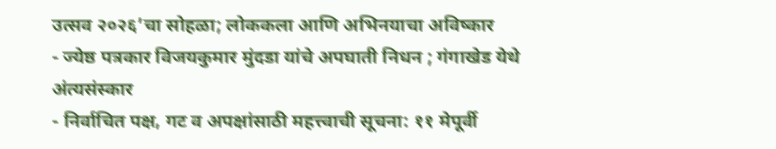उत्सव २०२६’चा सोहळा; लोककला आणि अभिनयाचा अविष्कार
- ज्येष्ठ पत्रकार विजयकुमार मुंदडा यांचे अपघाती निधन ; गंगाखेड येथे अंत्यसंस्कार
- निर्वाचित पक्ष, गट व अपक्षांसाठी महत्त्वाची सूचना: ११ मेपूर्वी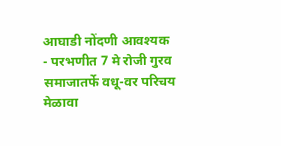आघाडी नोंदणी आवश्यक
- परभणीत 7 मे रोजी गुरव समाजातर्फे वधू-वर परिचय मेळावा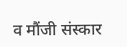व मौंजी संस्कार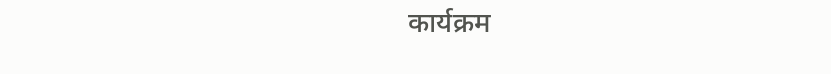कार्यक्रम